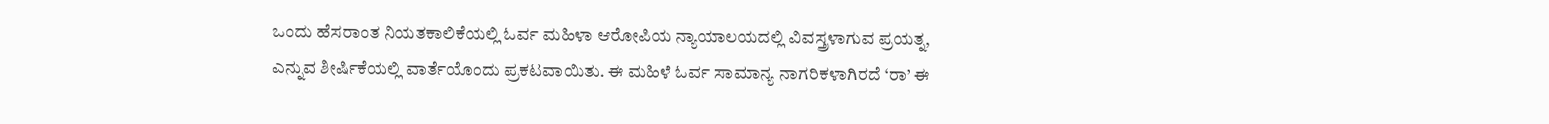ಒಂದು ಹೆಸರಾಂತ ನಿಯತಕಾಲಿಕೆಯಲ್ಲಿ ಓರ್ವ ಮಹಿಳಾ ಆರೋಪಿಯ ನ್ಯಾಯಾಲಯದಲ್ಲಿ ವಿವಸ್ತ್ರಳಾಗುವ ಪ್ರಯತ್ನ, ಎನ್ನುವ ಶೀರ್ಷಿಕೆಯಲ್ಲಿ ವಾರ್ತೆಯೊಂದು ಪ್ರಕಟವಾಯಿತು. ಈ ಮಹಿಳೆ ಓರ್ವ ಸಾಮಾನ್ಯ ನಾಗರಿಕಳಾಗಿರದೆ ‘ರಾ’ ಈ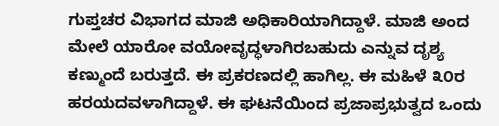ಗುಪ್ತಚರ ವಿಭಾಗದ ಮಾಜಿ ಅಧಿಕಾರಿಯಾಗಿದ್ದಾಳೆ. ಮಾಜಿ ಅಂದ ಮೇಲೆ ಯಾರೋ ವಯೋವೃದ್ಧಳಾಗಿರಬಹುದು ಎನ್ನುವ ದೃಶ್ಯ ಕಣ್ಮುಂದೆ ಬರುತ್ತದೆ. ಈ ಪ್ರಕರಣದಲ್ಲಿ ಹಾಗಿಲ್ಲ. ಈ ಮಹಿಳೆ ೩೦ರ ಹರಯದವಳಾಗಿದ್ದಾಳೆ. ಈ ಘಟನೆಯಿಂದ ಪ್ರಜಾಪ್ರಭುತ್ವದ ಒಂದು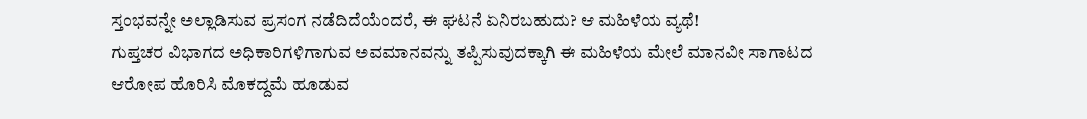ಸ್ತಂಭವನ್ನೇ ಅಲ್ಲಾಡಿಸುವ ಪ್ರಸಂಗ ನಡೆದಿದೆಯೆಂದರೆ, ಈ ಘಟನೆ ಏನಿರಬಹುದು? ಆ ಮಹಿಳೆಯ ವ್ಯಥೆ!
ಗುಪ್ತಚರ ವಿಭಾಗದ ಅಧಿಕಾರಿಗಳಿಗಾಗುವ ಅವಮಾನವನ್ನು ತಪ್ಪಿಸುವುದಕ್ಕಾಗಿ ಈ ಮಹಿಳೆಯ ಮೇಲೆ ಮಾನವೀ ಸಾಗಾಟದ ಆರೋಪ ಹೊರಿಸಿ ಮೊಕದ್ದಮೆ ಹೂಡುವ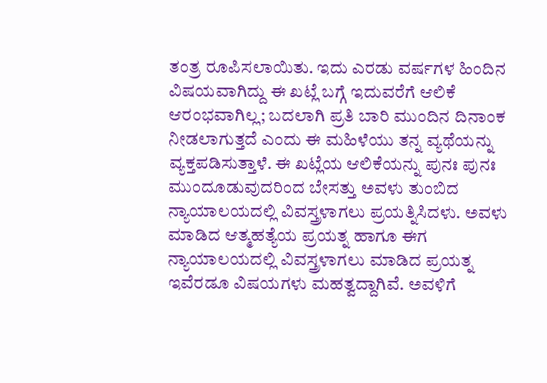ತಂತ್ರ ರೂಪಿಸಲಾಯಿತು. ಇದು ಎರಡು ವರ್ಷಗಳ ಹಿಂದಿನ ವಿಷಯವಾಗಿದ್ದು ಈ ಖಟ್ಲೆ ಬಗ್ಗೆ ಇದುವರೆಗೆ ಆಲಿಕೆ ಆರಂಭವಾಗಿಲ್ಲ; ಬದಲಾಗಿ ಪ್ರತಿ ಬಾರಿ ಮುಂದಿನ ದಿನಾಂಕ ನೀಡಲಾಗುತ್ತದೆ ಎಂದು ಈ ಮಹಿಳೆಯು ತನ್ನ ವ್ಯಥೆಯನ್ನು ವ್ಯಕ್ತಪಡಿಸುತ್ತಾಳೆ. ಈ ಖಟ್ಲೆಯ ಆಲಿಕೆಯನ್ನು ಪುನಃ ಪುನಃ ಮುಂದೂಡುವುದರಿಂದ ಬೇಸತ್ತು ಅವಳು ತುಂಬಿದ ನ್ಯಾಯಾಲಯದಲ್ಲಿ ವಿವಸ್ತ್ರಳಾಗಲು ಪ್ರಯತ್ನಿಸಿದಳು. ಅವಳು ಮಾಡಿದ ಆತ್ಮಹತ್ಯೆಯ ಪ್ರಯತ್ನ ಹಾಗೂ ಈಗ ನ್ಯಾಯಾಲಯದಲ್ಲಿ ವಿವಸ್ತ್ರಳಾಗಲು ಮಾಡಿದ ಪ್ರಯತ್ನ ಇವೆರಡೂ ವಿಷಯಗಳು ಮಹತ್ವದ್ದಾಗಿವೆ. ಅವಳಿಗೆ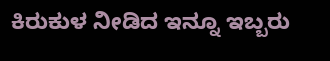ಕಿರುಕುಳ ನೀಡಿದ ಇನ್ನೂ ಇಬ್ಬರು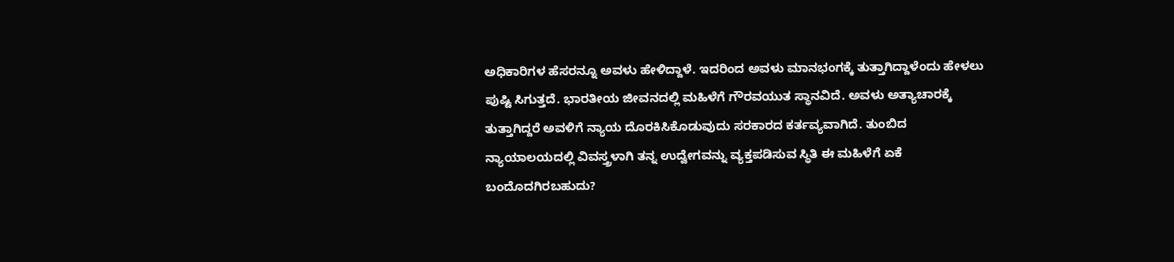ಅಧಿಕಾರಿಗಳ ಹೆಸರನ್ನೂ ಅವಳು ಹೇಳಿದ್ದಾಳೆ. ಇದರಿಂದ ಅವಳು ಮಾನಭಂಗಕ್ಕೆ ತುತ್ತಾಗಿದ್ದಾಳೆಂದು ಹೇಳಲು ಪುಷ್ಟಿ ಸಿಗುತ್ತದೆ. ಭಾರತೀಯ ಜೀವನದಲ್ಲಿ ಮಹಿಳೆಗೆ ಗೌರವಯುತ ಸ್ಥಾನವಿದೆ. ಅವಳು ಅತ್ಯಾಚಾರಕ್ಕೆ ತುತ್ತಾಗಿದ್ದರೆ ಅವಳಿಗೆ ನ್ಯಾಯ ದೊರಕಿಸಿಕೊಡುವುದು ಸರಕಾರದ ಕರ್ತವ್ಯವಾಗಿದೆ. ತುಂಬಿದ ನ್ಯಾಯಾಲಯದಲ್ಲಿ ವಿವಸ್ತ್ರಳಾಗಿ ತನ್ನ ಉದ್ವೇಗವನ್ನು ವ್ಯಕ್ತಪಡಿಸುವ ಸ್ಥಿತಿ ಈ ಮಹಿಳೆಗೆ ಏಕೆ ಬಂದೊದಗಿರಬಹುದು?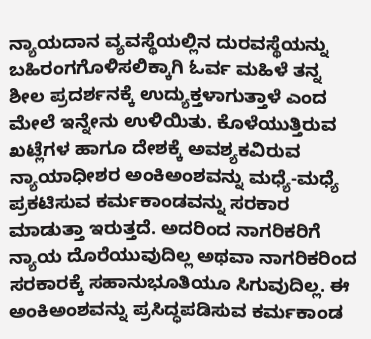ನ್ಯಾಯದಾನ ವ್ಯವಸ್ಥೆಯಲ್ಲಿನ ದುರವಸ್ಥೆಯನ್ನು ಬಹಿರಂಗಗೊಳಿಸಲಿಕ್ಕಾಗಿ ಓರ್ವ ಮಹಿಳೆ ತನ್ನ ಶೀಲ ಪ್ರದರ್ಶನಕ್ಕೆ ಉದ್ಯುಕ್ತಳಾಗುತ್ತಾಳೆ ಎಂದ ಮೇಲೆ ಇನ್ನೇನು ಉಳಿಯಿತು. ಕೊಳೆಯುತ್ತಿರುವ ಖಟ್ಲೆಗಳ ಹಾಗೂ ದೇಶಕ್ಕೆ ಅವಶ್ಯಕವಿರುವ ನ್ಯಾಯಾಧೀಶರ ಅಂಕಿಅಂಶವನ್ನು ಮಧ್ಯೆ-ಮಧ್ಯೆ ಪ್ರಕಟಿಸುವ ಕರ್ಮಕಾಂಡವನ್ನು ಸರಕಾರ ಮಾಡುತ್ತಾ ಇರುತ್ತದೆ. ಅದರಿಂದ ನಾಗರಿಕರಿಗೆ ನ್ಯಾಯ ದೊರೆಯುವುದಿಲ್ಲ ಅಥವಾ ನಾಗರಿಕರಿಂದ ಸರಕಾರಕ್ಕೆ ಸಹಾನುಭೂತಿಯೂ ಸಿಗುವುದಿಲ್ಲ. ಈ ಅಂಕಿಅಂಶವನ್ನು ಪ್ರಸಿದ್ಧಪಡಿಸುವ ಕರ್ಮಕಾಂಡ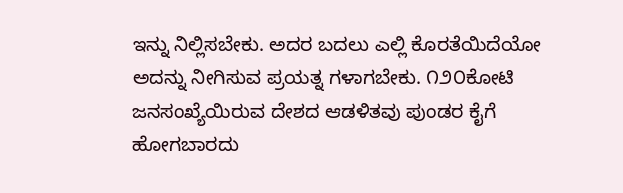ಇನ್ನು ನಿಲ್ಲಿಸಬೇಕು. ಅದರ ಬದಲು ಎಲ್ಲಿ ಕೊರತೆಯಿದೆಯೋ ಅದನ್ನು ನೀಗಿಸುವ ಪ್ರಯತ್ನ ಗಳಾಗಬೇಕು. ೧೨೦ಕೋಟಿ ಜನಸಂಖ್ಯೆಯಿರುವ ದೇಶದ ಆಡಳಿತವು ಪುಂಡರ ಕೈಗೆ ಹೋಗಬಾರದು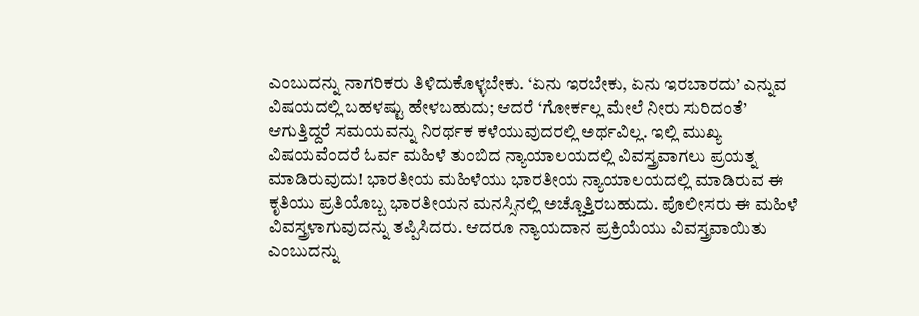ಎಂಬುದನ್ನು ನಾಗರಿಕರು ತಿಳಿದುಕೊಳ್ಳಬೇಕು. ‘ಏನು ಇರಬೇಕು, ಏನು ಇರಬಾರದು’ ಎನ್ನುವ ವಿಷಯದಲ್ಲಿ ಬಹಳಷ್ಟು ಹೇಳಬಹುದು; ಆದರೆ ‘ಗೋರ್ಕಲ್ಲ ಮೇಲೆ ನೀರು ಸುರಿದಂತೆ’ ಆಗುತ್ತಿದ್ದರೆ ಸಮಯವನ್ನು ನಿರರ್ಥಕ ಕಳೆಯುವುದರಲ್ಲಿ ಅರ್ಥವಿಲ್ಲ. ಇಲ್ಲಿ ಮುಖ್ಯ ವಿಷಯವೆಂದರೆ ಓರ್ವ ಮಹಿಳೆ ತುಂಬಿದ ನ್ಯಾಯಾಲಯದಲ್ಲಿ ವಿವಸ್ತ್ರವಾಗಲು ಪ್ರಯತ್ನ ಮಾಡಿರುವುದು! ಭಾರತೀಯ ಮಹಿಳೆಯು ಭಾರತೀಯ ನ್ಯಾಯಾಲಯದಲ್ಲಿ ಮಾಡಿರುವ ಈ ಕೃತಿಯು ಪ್ರತಿಯೊಬ್ಬ ಭಾರತೀಯನ ಮನಸ್ಸಿನಲ್ಲಿ ಅಚ್ಚೊತ್ತಿರಬಹುದು. ಪೊಲೀಸರು ಈ ಮಹಿಳೆ ವಿವಸ್ತ್ರಳಾಗುವುದನ್ನು ತಪ್ಪಿಸಿದರು. ಆದರೂ ನ್ಯಾಯದಾನ ಪ್ರಕ್ರಿಯೆಯು ವಿವಸ್ತ್ರವಾಯಿತು ಎಂಬುದನ್ನು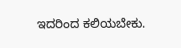ಇದರಿಂದ ಕಲಿಯಬೇಕು.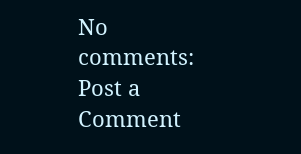No comments:
Post a Comment